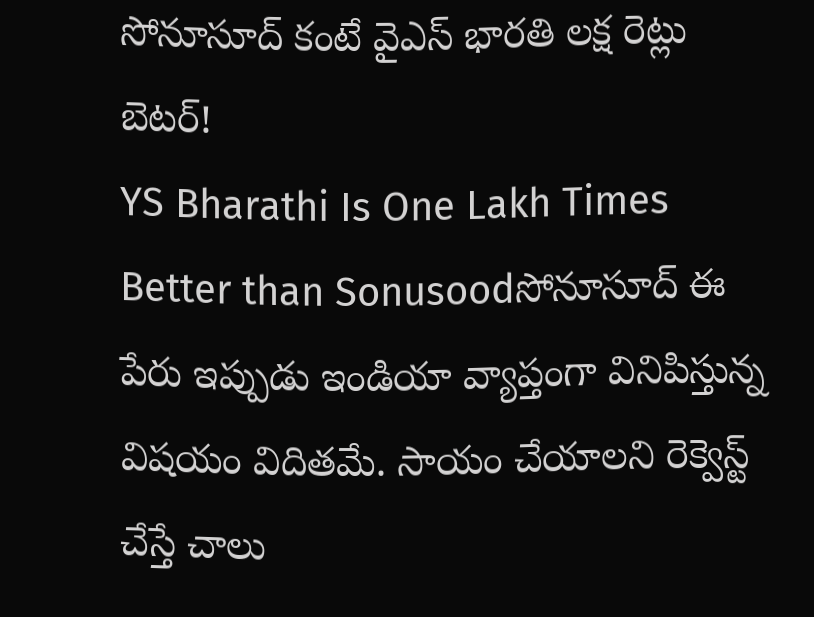సోనూసూద్ కంటే వైఎస్ భారతి లక్ష రెట్లు బెటర్!
YS Bharathi Is One Lakh Times Better than Sonusoodసోనూసూద్ ఈ పేరు ఇప్పుడు ఇండియా వ్యాప్తంగా వినిపిస్తున్న విషయం విదితమే. సాయం చేయాలని రెక్వెస్ట్ చేస్తే చాలు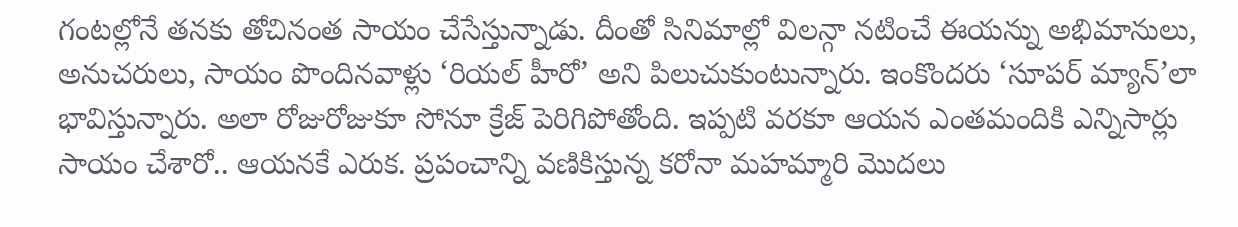గంటల్లోనే తనకు తోచినంత సాయం చేసేస్తున్నాడు. దీంతో సినిమాల్లో విలన్గా నటించే ఈయన్ను అభిమానులు, అనుచరులు, సాయం పొందినవాళ్లు ‘రియల్ హీరో’ అని పిలుచుకుంటున్నారు. ఇంకొందరు ‘సూపర్ మ్యాన్’లా భావిస్తున్నారు. అలా రోజురోజుకూ సోనూ క్రేజ్ పెరిగిపోతోంది. ఇప్పటి వరకూ ఆయన ఎంతమందికి ఎన్నిసార్లు సాయం చేశారో.. ఆయనకే ఎరుక. ప్రపంచాన్ని వణికిస్తున్న కరోనా మహమ్మారి మొదలు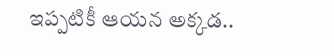ఇప్పటికీ ఆయన అక్కడ..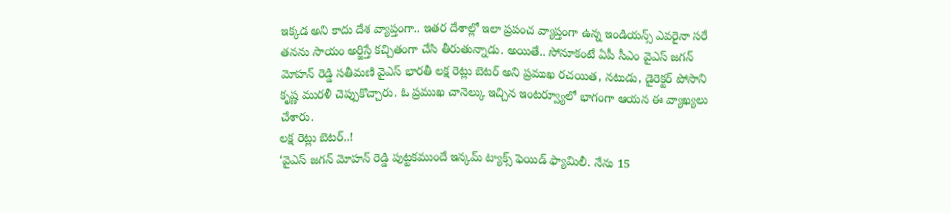ఇక్కడ అని కాదు దేశ వ్యాప్తంగా.. ఇతర దేశాల్లో ఇలా ప్రపంచ వ్యాప్తంగా ఉన్న ఇండియన్స్ ఎవరైనా సరే తనను సాయం అర్జిస్తే కచ్చితంగా చేసి తీరుతున్నాడు. అయితే.. సోనూకంటే ఏపీ సీఎం వైఎస్ జగన్ మోహన్ రెడ్డి సతీమణి వైఎస్ భారతీ లక్ష రెట్లు బెటర్ అని ప్రముఖ రచయిత, నటుడు, డైరెక్టర్ పోసాని కృష్ణ మురళీ చెప్పుకొచ్చారు. ఓ ప్రముఖ చానెల్కు ఇచ్చిన ఇంటర్వ్యూలో భాగంగా ఆయన ఈ వ్యాఖ్యలు చేశారు.
లక్ష రెట్లు బెటర్..!
‘వైఎస్ జగన్ మోహన్ రెడ్డి పుట్టకముందే ఇన్కమ్ ట్యాక్స్ ఫెయిడ్ ఫ్యామిలీ. నేను 15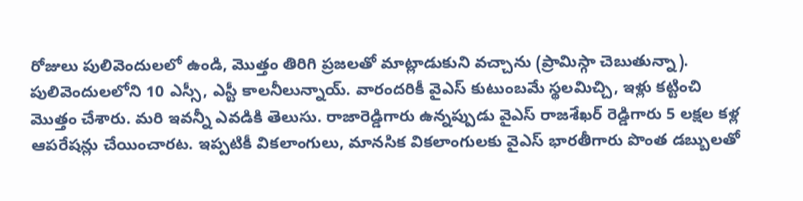రోజులు పులివెందులలో ఉండి, మొత్తం తిరిగి ప్రజలతో మాట్లాడుకుని వచ్చాను (ప్రామిస్గా చెబుతున్నా). పులివెందులలోని 10 ఎస్సీ, ఎస్టీ కాలనీలున్నాయ్. వారందరికీ వైఎస్ కుటుంబమే స్థలమిచ్చి, ఇళ్లు కట్టించి మొత్తం చేశారు. మరి ఇవన్నీ ఎవడికి తెలుసు. రాజారెడ్డిగారు ఉన్నప్పుడు వైఎస్ రాజశేఖర్ రెడ్డిగారు 5 లక్షల కళ్ల ఆపరేషన్లు చేయించారట. ఇప్పటికీ వికలాంగులు, మానసిక వికలాంగులకు వైఎస్ భారతీగారు పొంత డబ్బులతో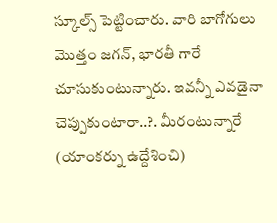స్కూల్స్ పెట్టించారు. వారి బాగోగులు మొత్తం జగన్, భారతీ గారే చూసుకుంటున్నారు. ఇవన్నీ ఎవడైనా చెప్పుకుంటారా..?. మీరంటున్నారే (యాంకర్ను ఉద్దేశించి)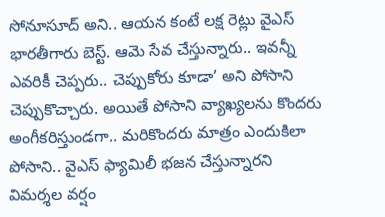సోనూసూద్ అని.. ఆయన కంటే లక్ష రెట్లు వైఎస్ భారతీగారు బెస్ట్. ఆమె సేవ చేస్తున్నారు.. ఇవన్నీ ఎవరికీ చెప్పరు.. చెప్పుకోరు కూడా’ అని పోసాని చెప్పుకొచ్చారు. అయితే పోసాని వ్యాఖ్యలను కొందరు అంగీకరిస్తుండగా.. మరికొందరు మాత్రం ఎందుకిలా పోసాని.. వైఎస్ ఫ్యామిలీ భజన చేస్తున్నారని విమర్శల వర్షం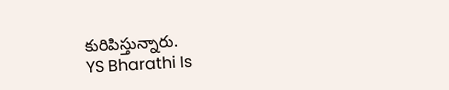కురిపిస్తున్నారు.
YS Bharathi Is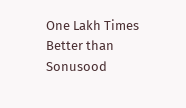One Lakh Times Better than Sonusood